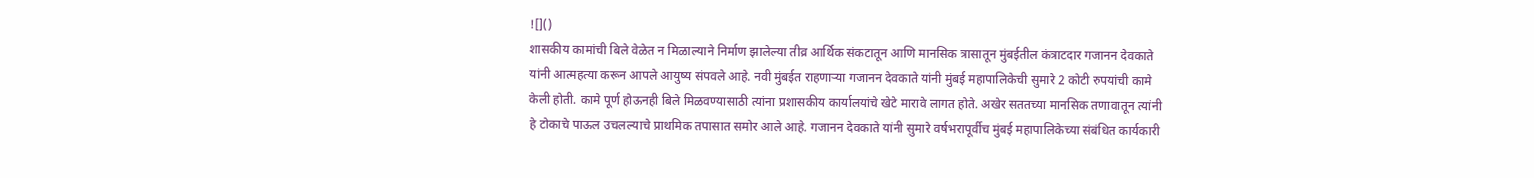![]()
शासकीय कामांची बिले वेळेत न मिळाल्याने निर्माण झालेल्या तीव्र आर्थिक संकटातून आणि मानसिक त्रासातून मुंबईतील कंत्राटदार गजानन देवकाते यांनी आत्महत्या करून आपले आयुष्य संपवले आहे. नवी मुंबईत राहणाऱ्या गजानन देवकाते यांनी मुंबई महापालिकेची सुमारे 2 कोटी रुपयांची कामे केली होती. कामे पूर्ण होऊनही बिले मिळवण्यासाठी त्यांना प्रशासकीय कार्यालयांचे खेटे मारावे लागत होते. अखेर सततच्या मानसिक तणावातून त्यांनी हे टोकाचे पाऊल उचलल्याचे प्राथमिक तपासात समोर आले आहे. गजानन देवकाते यांनी सुमारे वर्षभरापूर्वीच मुंबई महापालिकेच्या संबंधित कार्यकारी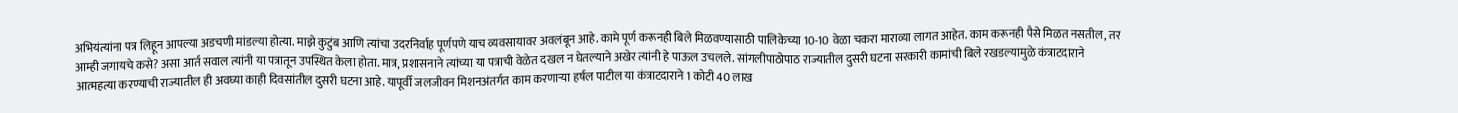अभियंत्यांना पत्र लिहून आपल्या अडचणी मांडल्या होत्या. माझे कुटुंब आणि त्यांचा उदरनिर्वाह पूर्णपणे याच व्यवसायावर अवलंबून आहे. कामे पूर्ण करूनही बिले मिळवण्यासाठी पालिकेच्या 10-10 वेळा चकरा माराव्या लागत आहेत. काम करूनही पैसे मिळत नसतील, तर आम्ही जगायचे कसे? असा आर्त सवाल त्यांनी या पत्रातून उपस्थित केला होता. मात्र, प्रशासनाने त्यांच्या या पत्राची वेळेत दखल न घेतल्याने अखेर त्यांनी हे पाऊल उचलले. सांगलीपाठोपाठ राज्यातील दुसरी घटना सरकारी कामांची बिले रखडल्यामुळे कंत्राटदाराने आत्महत्या करण्याची राज्यातील ही अवघ्या काही दिवसांतील दुसरी घटना आहे. यापूर्वी जलजीवन मिशनअंतर्गत काम करणाऱ्या हर्षल पाटील या कंत्राटदाराने 1 कोटी 40 लाख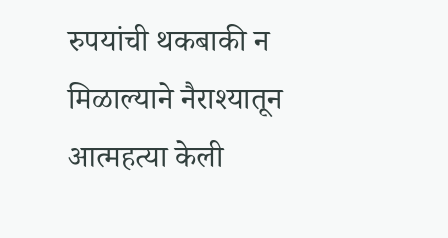रुपयांची थकबाकी न मिळाल्याने नैराश्यातून आत्महत्या केली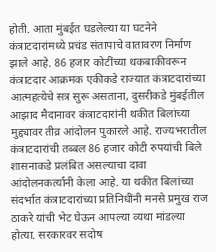होती. आता मुंबईत घडलेल्या या घटनेने कंत्राटदारांमध्ये प्रचंड संतापाचे वातावरण निर्माण झाले आहे. 86 हजार कोटींच्या थकबाकीवरून कंत्राटदार आक्रमक एकीकडे राज्यात कंत्राटदारांच्या आत्महत्येचे सत्र सुरू असताना, दुसरीकडे मुंबईतील आझाद मैदानावर कंत्राटदारांनी थकीत बिलांच्या मुद्द्यावर तीव्र आंदोलन पुकारले आहे. राज्यभरातील कंत्राटदारांची तब्बल 86 हजार कोटी रुपयांची बिले शासनाकडे प्रलंबित असल्याचा दावा आंदोलनकर्त्यांनी केला आहे. या थकीत बिलांच्या संदर्भात कंत्राटदारांच्या प्रतिनिधींनी मनसे प्रमुख राज ठाकरे यांची भेट घेऊन आपल्या व्यथा मांडल्या होत्या. सरकारवर सदोष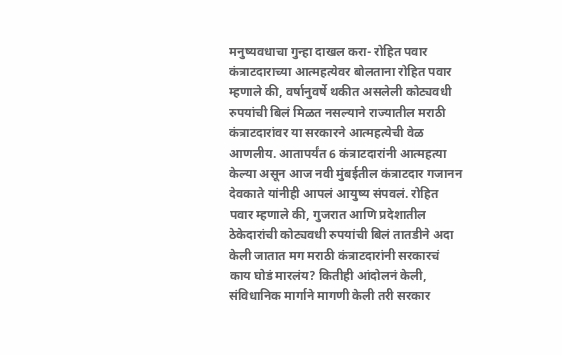मनुष्यवधाचा गुन्हा दाखल करा- रोहित पवार कंत्राटदाराच्या आत्महत्येवर बोलताना रोहित पवार म्हणाले की, वर्षानुवर्षे थकीत असलेली कोट्यवधी रुपयांची बिलं मिळत नसल्याने राज्यातील मराठी कंत्राटदारांवर या सरकारने आत्महत्येची वेळ आणलीय. आतापर्यंत 6 कंत्राटदारांनी आत्महत्या केल्या असून आज नवी मुंबईतील कंत्राटदार गजानन देवकाते यांनीही आपलं आयुष्य संपवलं. रोहित पवार म्हणाले की, गुजरात आणि प्रदेशातील ठेकेदारांची कोट्यवधी रुपयांची बिलं तातडीने अदा केली जातात मग मराठी कंत्राटदारांनी सरकारचं काय घोडं मारलंय? कितीही आंदोलनं केली, संविधानिक मार्गाने मागणी केली तरी सरकार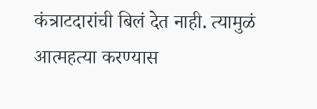कंत्राटदारांची बिलं देत नाही. त्यामुळं आत्महत्या करण्यास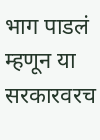भाग पाडलं म्हणून या सरकारवरच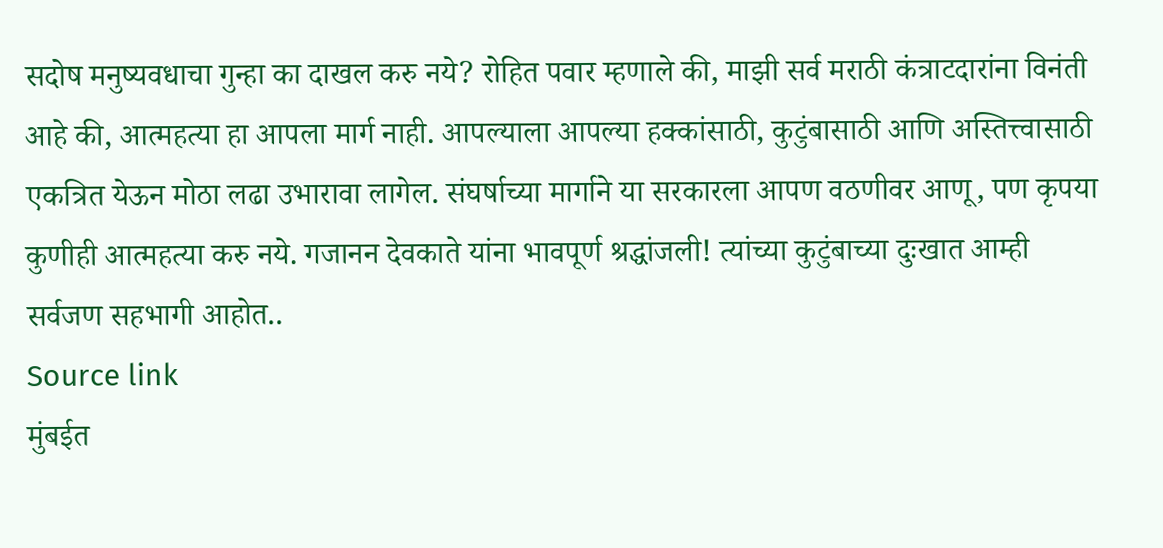सदोष मनुष्यवधाचा गुन्हा का दाखल करु नये? रोहित पवार म्हणाले की, माझी सर्व मराठी कंत्राटदारांना विनंती आहे की, आत्महत्या हा आपला मार्ग नाही. आपल्याला आपल्या हक्कांसाठी, कुटुंबासाठी आणि अस्तित्त्वासाठी एकत्रित येऊन मोठा लढा उभारावा लागेल. संघर्षाच्या मार्गाने या सरकारला आपण वठणीवर आणू, पण कृपया कुणीही आत्महत्या करु नये. गजानन देवकाते यांना भावपूर्ण श्रद्धांजली! त्यांच्या कुटुंबाच्या दुःखात आम्ही सर्वजण सहभागी आहोत..
Source link
मुंबईत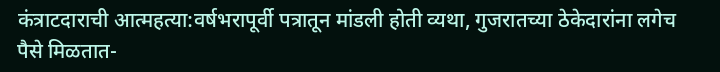कंत्राटदाराची आत्महत्या:वर्षभरापूर्वी पत्रातून मांडली होती व्यथा, गुजरातच्या ठेकेदारांना लगेच पैसे मिळतात-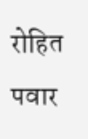रोहित पवार